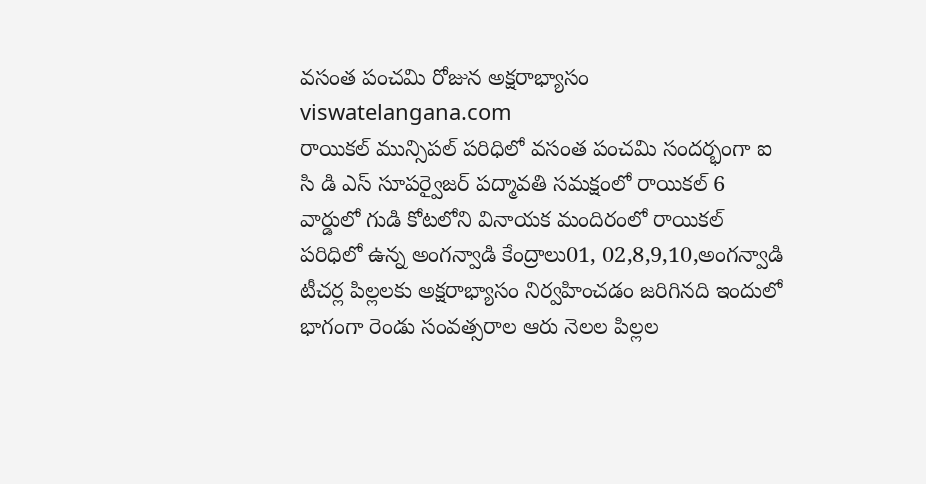వసంత పంచమి రోజున అక్షరాభ్యాసం
viswatelangana.com
రాయికల్ మున్సిపల్ పరిధిలో వసంత పంచమి సందర్భంగా ఐ సి డి ఎస్ సూపర్వైజర్ పద్మావతి సమక్షంలో రాయికల్ 6 వార్డులో గుడి కోటలోని వినాయక మందిరంలో రాయికల్ పరిధిలో ఉన్న అంగన్వాడి కేంద్రాలు01, 02,8,9,10,అంగన్వాడి టీచర్ల పిల్లలకు అక్షరాభ్యాసం నిర్వహించడం జరిగినది ఇందులో భాగంగా రెండు సంవత్సరాల ఆరు నెలల పిల్లల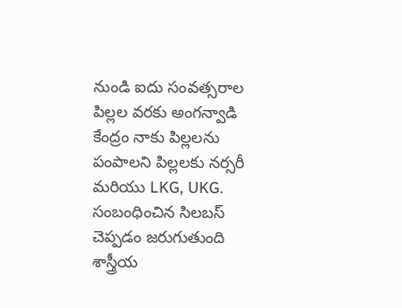నుండి ఐదు సంవత్సరాల పిల్లల వరకు అంగన్వాడి కేంద్రం నాకు పిల్లలను పంపాలని పిల్లలకు నర్సరీ మరియు LKG, UKG. సంబంధించిన సిలబస్ చెప్పడం జరుగుతుంది శాస్త్రీయ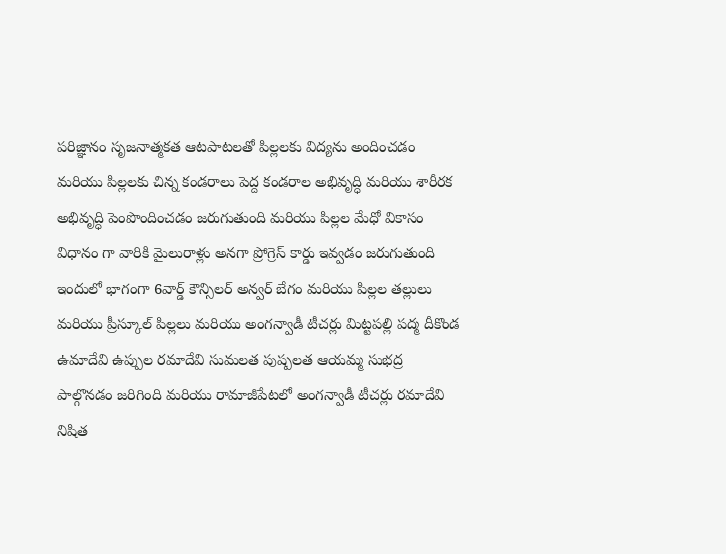పరిజ్ఞానం సృజనాత్మకత ఆటపాటలతో పిల్లలకు విద్యను అందించడం మరియు పిల్లలకు చిన్న కండరాలు పెద్ద కండరాల అభివృద్ధి మరియు శారీరక అభివృద్ధి పెంపొందించడం జరుగుతుంది మరియు పిల్లల మేధో వికాసం విధానం గా వారికి మైలురాళ్లు అనగా ప్రోగ్రెస్ కార్డు ఇవ్వడం జరుగుతుంది ఇందులో భాగంగా 6వార్డ్ కౌన్సిలర్ అన్వర్ బేగం మరియు పిల్లల తల్లులు మరియు ప్రీస్కూల్ పిల్లలు మరియు అంగన్వాడీ టీచర్లు మిట్టపల్లి పద్మ దీకొండ ఉమాదేవి ఉప్పుల రమాదేవి సుమలత పుష్పలత ఆయమ్మ సుభద్ర పాల్గొనడం జరిగింది మరియు రామాజీపేటలో అంగన్వాడీ టీచర్లు రమాదేవి నిషిత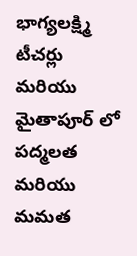భాగ్యలక్ష్మి టీచర్లు మరియు మైతాపూర్ లో పద్మలత మరియు మమత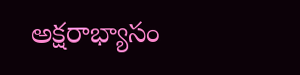అక్షరాభ్యాసం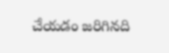చేయడం జరిగినది